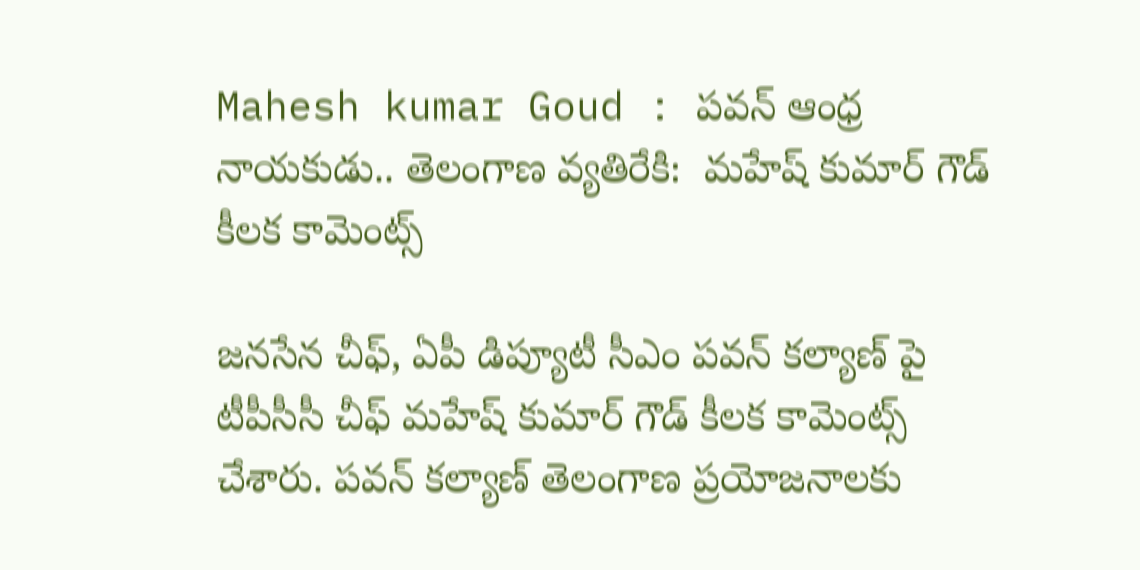Mahesh kumar Goud : పవన్‌ ఆంధ్ర నాయకుడు.. తెలంగాణ వ్యతిరేకి:  మహేష్ కుమార్ గౌడ్ కీలక కామెంట్స్

జనసేన చీఫ్, ఏపీ డిప్యూటీ సీఎం పవన్ కల్యాణ్ పై టీపీసీసీ చీఫ్ మహేష్ కుమార్ గౌడ్ కీలక కామెంట్స్ చేశారు. పవన్‌ కల్యాణ్ తెలంగాణ ప్రయోజనాలకు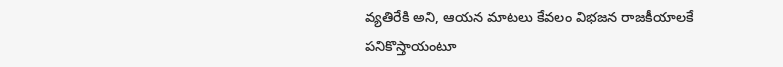వ్యతిరేకి అని, ఆయన మాటలు కేవలం విభజన రాజకీయాలకే పనికొస్తాయంటూ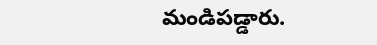మండిపడ్డారు.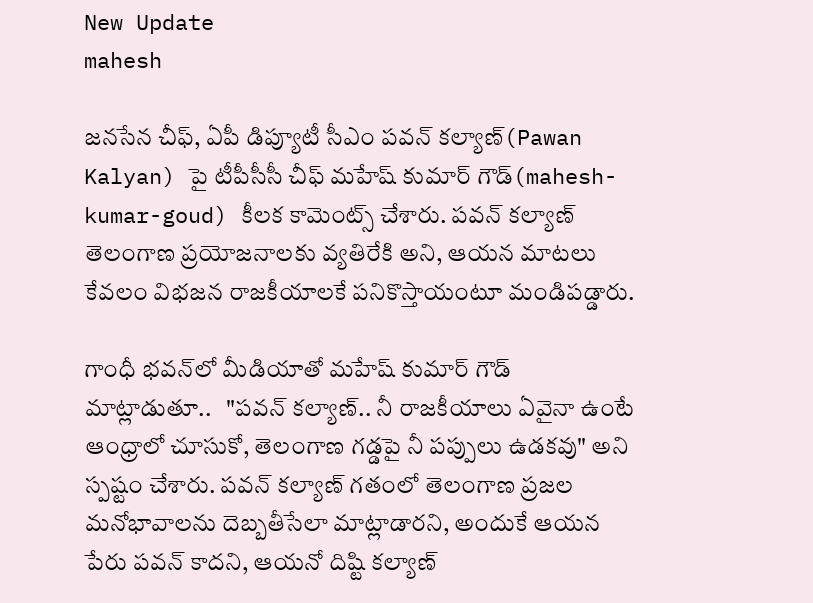New Update
mahesh

జనసేన చీఫ్, ఏపీ డిప్యూటీ సీఎం పవన్ కల్యాణ్(Pawan Kalyan) పై టీపీసీసీ చీఫ్ మహేష్ కుమార్ గౌడ్(mahesh-kumar-goud) కీలక కామెంట్స్ చేశారు. పవన్‌ కల్యాణ్ తెలంగాణ ప్రయోజనాలకు వ్యతిరేకి అని, ఆయన మాటలు కేవలం విభజన రాజకీయాలకే పనికొస్తాయంటూ మండిపడ్డారు.

గాంధీ భవన్‌లో మీడియాతో మహేష్‌ కుమార్ గౌడ్  మాట్లాడుతూ..   "పవన్‌ కల్యాణ్.. నీ రాజకీయాలు ఏవైనా ఉంటే ఆంధ్రాలో చూసుకో, తెలంగాణ గడ్డపై నీ పప్పులు ఉడకవు" అని స్పష్టం చేశారు. పవన్ కల్యాణ్ గతంలో తెలంగాణ ప్రజల మనోభావాలను దెబ్బతీసేలా మాట్లాడారని, అందుకే ఆయన పేరు పవన్ కాదని, ఆయనో దిష్టి కల్యాణ్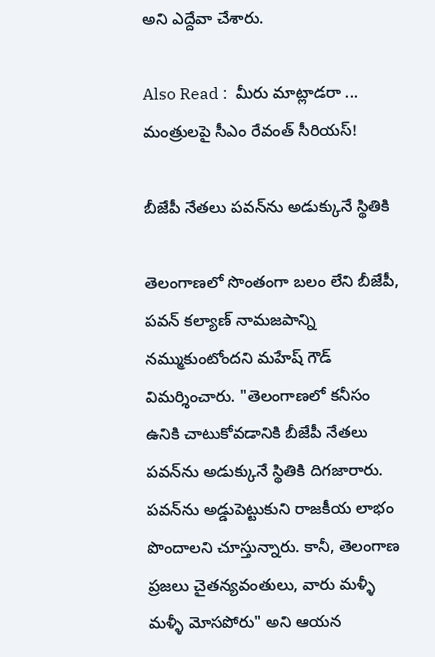అని ఎద్దేవా చేశారు.

Also Read :  మీరు మాట్లాడరా ... మంత్రులపై సీఎం రేవంత్ సీరియస్!

బీజేపీ నేతలు పవన్‌ను అడుక్కునే స్థితికి

తెలంగాణలో సొంతంగా బలం లేని బీజేపీ, పవన్‌ కల్యాణ్ నామజపాన్ని నమ్ముకుంటోందని మహేష్‌ గౌడ్ విమర్శించారు. "తెలంగాణలో కనీసం ఉనికి చాటుకోవడానికి బీజేపీ నేతలు పవన్‌ను అడుక్కునే స్థితికి దిగజారారు. పవన్‌ను అడ్డుపెట్టుకుని రాజకీయ లాభం పొందాలని చూస్తున్నారు. కానీ, తెలంగాణ ప్రజలు చైతన్యవంతులు, వారు మళ్ళీ మళ్ళీ మోసపోరు" అని ఆయన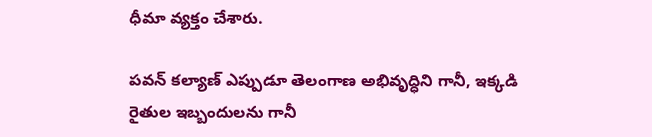ధీమా వ్యక్తం చేశారు.

పవన్‌ కల్యాణ్ ఎప్పుడూ తెలంగాణ అభివృద్ధిని గానీ, ఇక్కడి రైతుల ఇబ్బందులను గానీ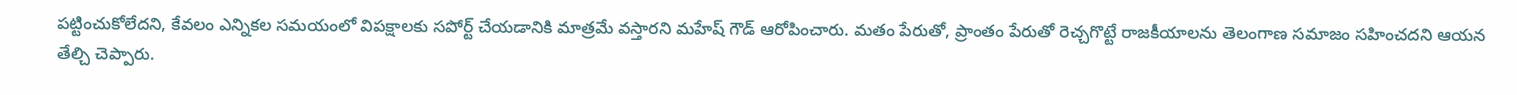పట్టించుకోలేదని, కేవలం ఎన్నికల సమయంలో విపక్షాలకు సపోర్ట్ చేయడానికి మాత్రమే వస్తారని మహేష్ గౌడ్ ఆరోపించారు. మతం పేరుతో, ప్రాంతం పేరుతో రెచ్చగొట్టే రాజకీయాలను తెలంగాణ సమాజం సహించదని ఆయన తేల్చి చెప్పారు.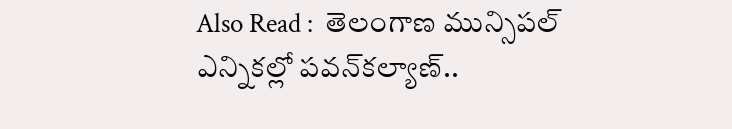Also Read :  తెలంగాణ మున్సిపల్ ఎన్నికల్లో పవన్‌కల్యాణ్‌..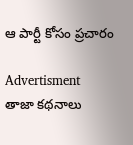ఆ పార్టీ కోసం ప్రచారం

Advertisment
తాజా కథనాలు